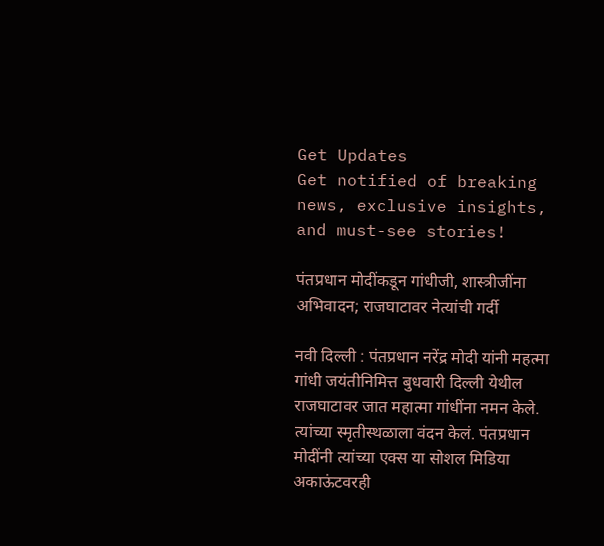Get Updates
Get notified of breaking news, exclusive insights, and must-see stories!

पंतप्रधान मोदींकडून गांधीजी, शास्त्रीजींना अभिवादन; राजघाटावर नेत्यांची गर्दी

नवी दिल्ली : पंतप्रधान नरेंद्र मोदी यांनी महत्मा गांधी जयंतीनिमित्त बुधवारी दिल्ली येथील राजघाटावर जात महात्मा गांधींना नमन केले. त्यांच्या स्मृतीस्थळाला वंदन केलं. पंतप्रधान मोदींनी त्यांच्या एक्स या सोशल मिडिया अकाऊंटवरही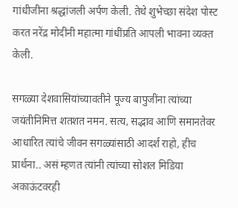गांधीजींना श्रद्धांजली अर्पण केली. तेथे शुभेच्छा संदेश पोस्ट करत नरेंद्र मोदींनी महात्मा गांधींप्रति आपली भावना व्यक्त केली.

सगळ्या देशवासियांच्यावतीने पूज्य बापुजींना त्यांच्या जयंतीनिमित्त शतशत नमन. सत्य, सद्भाव आणि समानतेवर आधारित त्यांचे जीवन सगळ्यांसाठी आदर्श राहो, हीच प्रार्थना.. असं म्हणत त्यांनी त्यांच्या सोशल मिडिया अकाऊंटवरही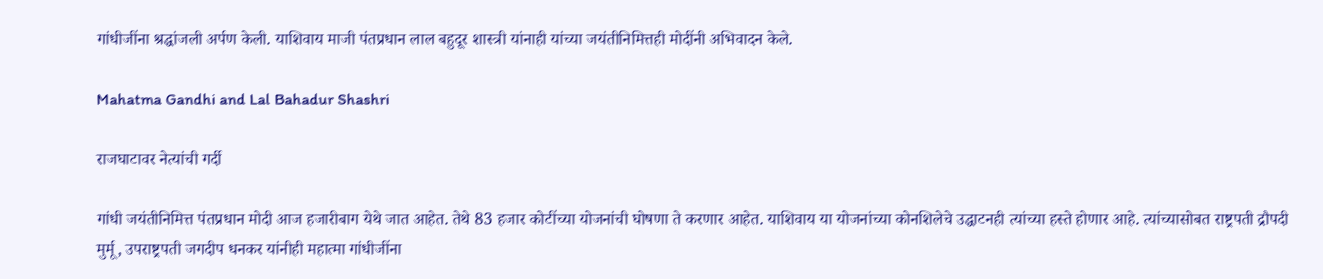गांधीजींना श्रद्धांजली अर्पण केली. याशिवाय माजी पंतप्रधान लाल बहुदूर शास्त्री यांनाही यांच्या जयंतीनिमित्तही मोदींनी अभिवादन केले.

Mahatma Gandhi and Lal Bahadur Shashri

राजघाटावर नेत्यांची गर्दी

गांधी जयंतीनिमित्त पंतप्रधान मोदी आज हजारीबाग येथे जात आहेत. तेथे 83 हजार कोटींच्या योजनांची घोषणा ते करणार आहेत. याशिवाय या योजनांच्या कोनशिलेचे उद्धाटनही त्यांच्या हस्ते होणार आहे. त्यांच्यासोबत राष्ट्रपती द्रौपदी मुर्मू, उपराष्ट्रपती जगदीप धनकर यांनीही महात्मा गांधीजींना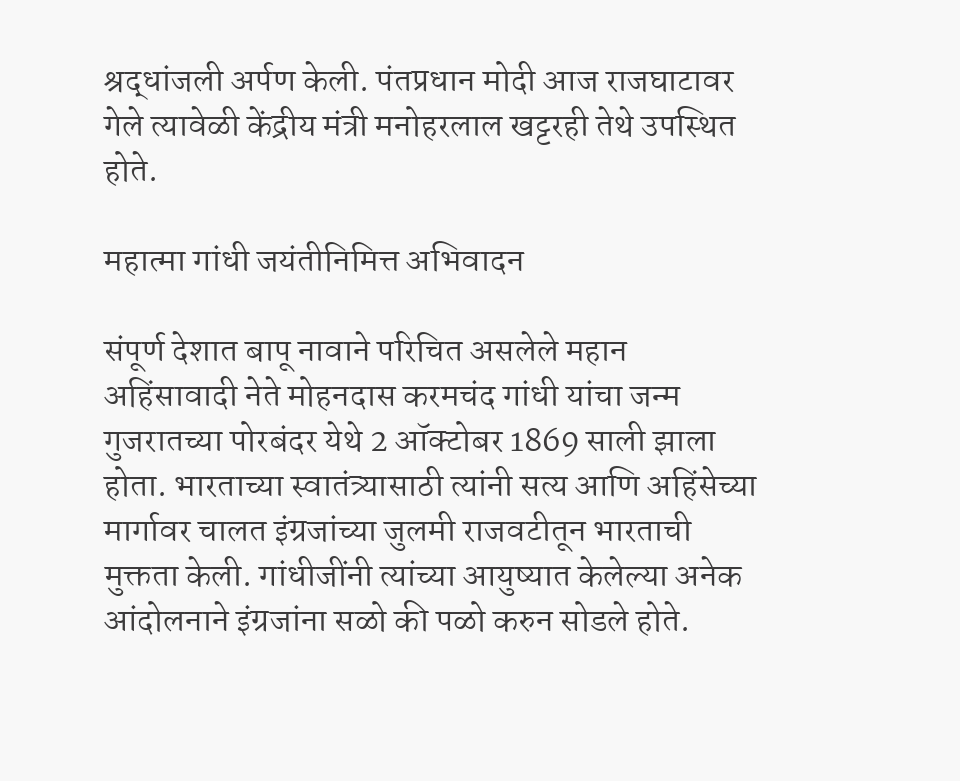श्रद्धांजली अर्पण केली. पंतप्रधान मोदी आज राजघाटावर गेले त्यावेळी केंद्रीय मंत्री मनोहरलाल खट्टरही तेथे उपस्थित होते.

महात्मा गांधी जयंतीनिमित्त अभिवादन

संपूर्ण देशात बापू नावाने परिचित असलेले महान अहिंसावादी नेते मोहनदास करमचंद गांधी यांचा जन्म गुजरातच्या पोरबंदर येथे 2 ऑक्टोबर 1869 साली झाला होता. भारताच्या स्वातंत्र्यासाठी त्यांनी सत्य आणि अहिंसेच्या मार्गावर चालत इंग्रजांच्या जुलमी राजवटीतून भारताची मुक्तता केली. गांधीजींनी त्यांच्या आयुष्यात केलेल्या अनेक आंदोलनाने इंग्रजांना सळो की पळो करुन सोडले होते.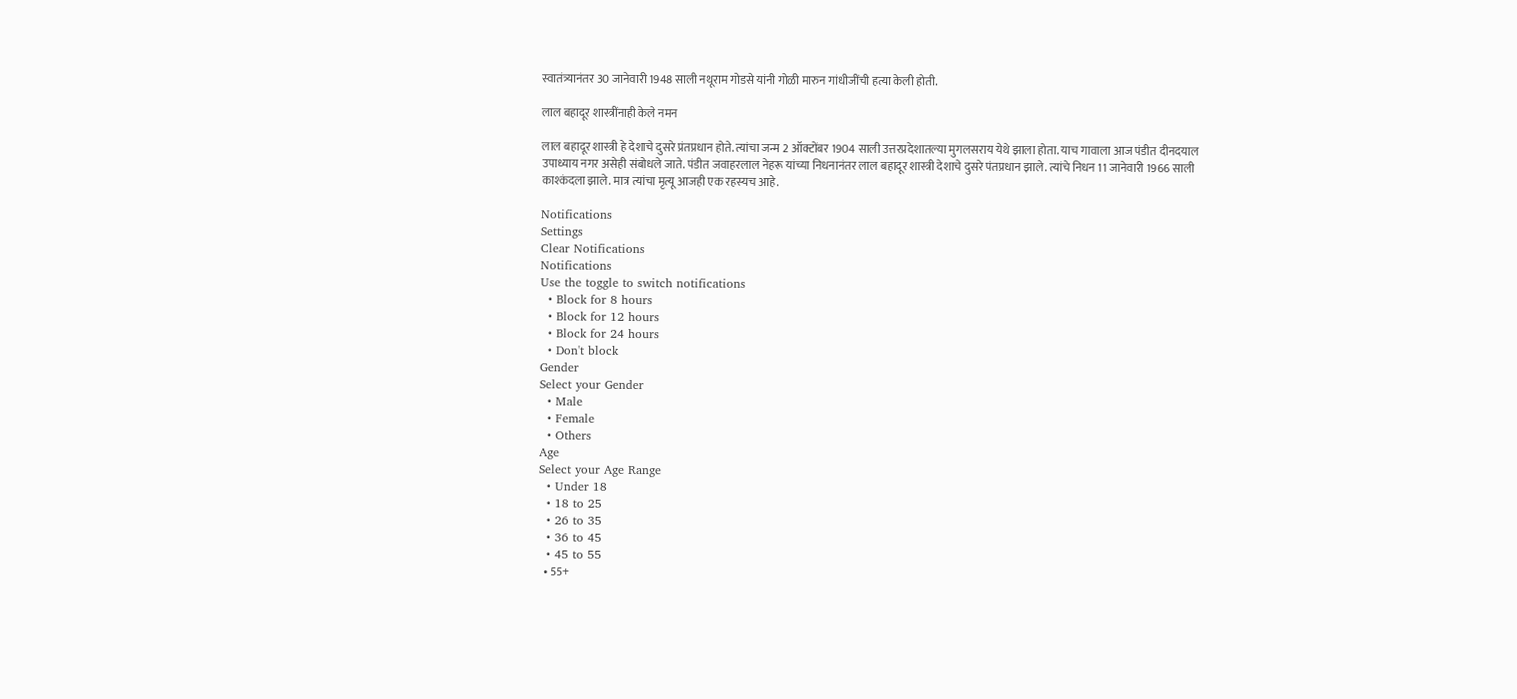स्वातंत्र्यानंतर 30 जानेवारी 1948 साली नथूराम गोडसे यांनी गोळी मारुन गांधीजींची हत्या केली होती.

लाल बहादूर शास्त्रींनाही केले नमन

लाल बहादूर शास्त्री हे देशाचे दुसरे प्रंतप्रधान होते. त्यांचा जन्म 2 ऑक्टोंबर 1904 साली उत्तरप्रदेशातल्या मुगलसराय येथे झाला होता. याच गावाला आज पंडीत दीनदयाल उपाध्याय नगर असेही संबोधले जाते. पंडीत जवाहरलाल नेहरू यांच्या निधनानंतर लाल बहादूर शास्त्री देशाचे दुसरे पंतप्रधान झाले. त्यांचे निधन 11 जानेवारी 1966 साली काश्कंदला झाले. मात्र त्यांचा मृत्यू आजही एक रहस्यच आहे.

Notifications
Settings
Clear Notifications
Notifications
Use the toggle to switch notifications
  • Block for 8 hours
  • Block for 12 hours
  • Block for 24 hours
  • Don't block
Gender
Select your Gender
  • Male
  • Female
  • Others
Age
Select your Age Range
  • Under 18
  • 18 to 25
  • 26 to 35
  • 36 to 45
  • 45 to 55
  • 55+